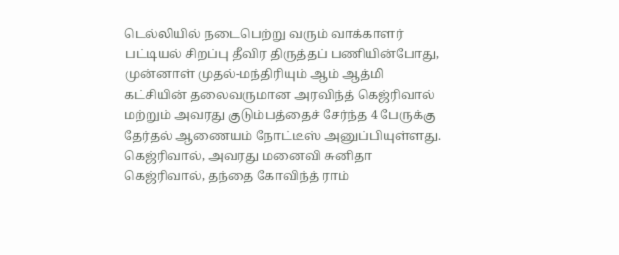டெல்லியில் நடைபெற்று வரும் வாக்காளர் பட்டியல் சிறப்பு தீவிர திருத்தப் பணியின்போது, முன்னாள் முதல்-மந்திரியும் ஆம் ஆத்மி கட்சியின் தலைவருமான அரவிந்த் கெஜ்ரிவால் மற்றும் அவரது குடும்பத்தைச் சேர்ந்த 4 பேருக்கு தேர்தல் ஆணையம் நோட்டீஸ் அனுப்பியுள்ளது. கெஜ்ரிவால், அவரது மனைவி சுனிதா கெஜ்ரிவால், தந்தை கோவிந்த் ராம்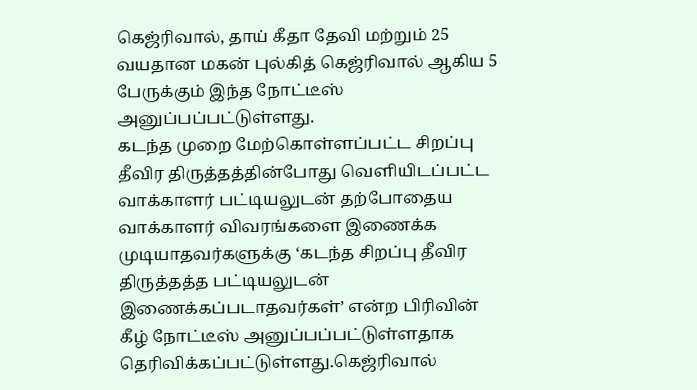கெஜ்ரிவால், தாய் கீதா தேவி மற்றும் 25 வயதான மகன் புல்கித் கெஜ்ரிவால் ஆகிய 5 பேருக்கும் இந்த நோட்டீஸ் அனுப்பப்பட்டுள்ளது.
கடந்த முறை மேற்கொள்ளப்பட்ட சிறப்பு தீவிர திருத்தத்தின்போது வெளியிடப்பட்ட வாக்காளர் பட்டியலுடன் தற்போதைய வாக்காளர் விவரங்களை இணைக்க முடியாதவர்களுக்கு ‘கடந்த சிறப்பு தீவிர திருத்தத்த பட்டியலுடன் இணைக்கப்படாதவர்கள்’ என்ற பிரிவின் கீழ் நோட்டீஸ் அனுப்பப்பட்டுள்ளதாக தெரிவிக்கப்பட்டுள்ளது.கெஜ்ரிவால்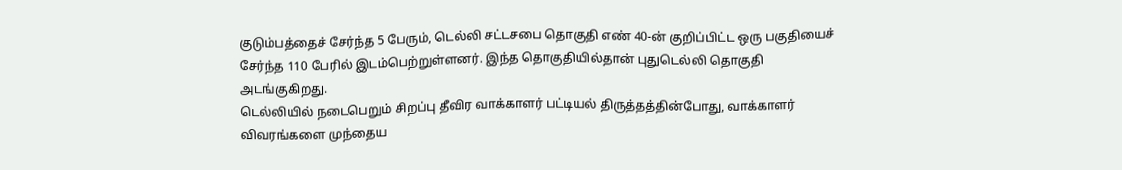குடும்பத்தைச் சேர்ந்த 5 பேரும், டெல்லி சட்டசபை தொகுதி எண் 40-ன் குறிப்பிட்ட ஒரு பகுதியைச் சேர்ந்த 110 பேரில் இடம்பெற்றுள்ளனர். இந்த தொகுதியில்தான் புதுடெல்லி தொகுதி அடங்குகிறது.
டெல்லியில் நடைபெறும் சிறப்பு தீவிர வாக்காளர் பட்டியல் திருத்தத்தின்போது, வாக்காளர் விவரங்களை முந்தைய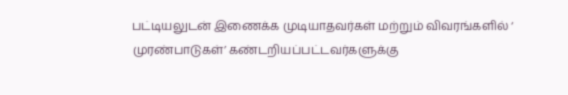பட்டியலுடன் இணைக்க முடியாதவர்கள் மற்றும் விவரங்களில் ‘ முரண்பாடுகள்’ கண்டறியப்பட்டவர்களுக்கு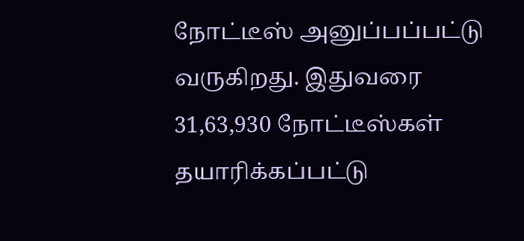நோட்டீஸ் அனுப்பப்பட்டு வருகிறது. இதுவரை 31,63,930 நோட்டீஸ்கள் தயாரிக்கப்பட்டு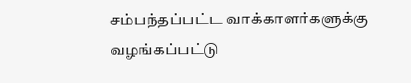சம்பந்தப்பட்ட வாக்காளர்களுக்கு வழங்கப்பட்டு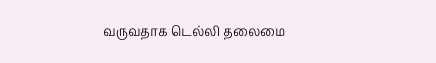வருவதாக டெல்லி தலைமை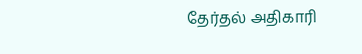தேர்தல் அதிகாரி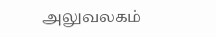அலுவலகம்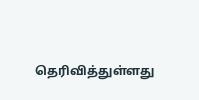தெரிவித்துள்ளது